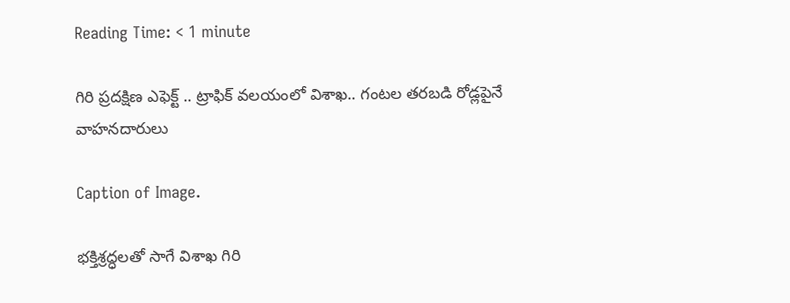Reading Time: < 1 minute

గిరి ప్రదక్షిణ ఎఫెక్ట్ .. ట్రాఫిక్ వలయంలో విశాఖ.. గంటల తరబడి రోడ్లపైనే వాహనదారులు

Caption of Image.

భక్తిశ్రద్ధలతో సాగే విశాఖ గిరి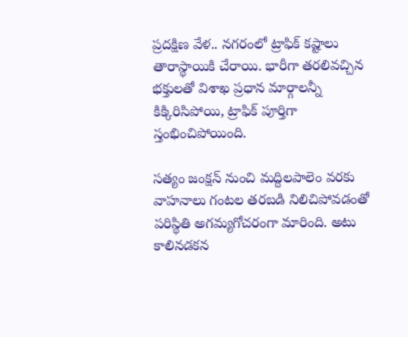ప్రదక్షిణ వేళ.. నగరంలో ట్రాఫిక్ కష్టాలు తారాస్థాయికి చేరాయి. భారీగా తరలివచ్చిన భక్తులతో విశాఖ ప్రధాన మార్గాలన్నీ కిక్కిరిసిపోయి, ట్రాఫిక్ పూర్తిగా స్తంభించిపోయింది.

సత్యం జంక్షన్ నుంచి మద్దిలపాలెం వరకు వాహనాలు గంటల తరబడి నిలిచిపోవడంతో పరిస్థితి అగమ్యగోచరంగా మారింది. అటు కాలినడకన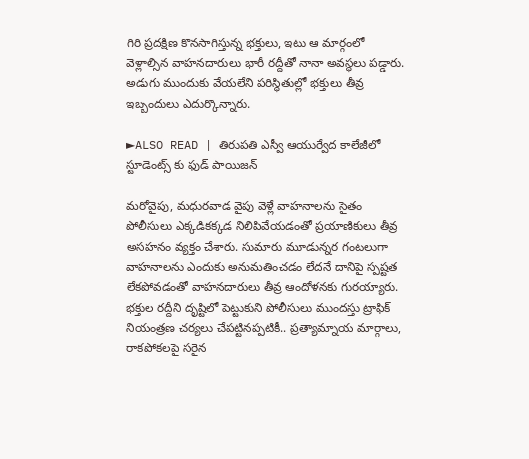గిరి ప్రదక్షిణ కొనసాగిస్తున్న భక్తులు, ఇటు ఆ మార్గంలో వెళ్లాల్సిన వాహనదారులు భారీ రద్దీతో నానా అవస్థలు పడ్డారు. అడుగు ముందుకు వేయలేని పరిస్థితుల్లో భక్తులు తీవ్ర ఇబ్బందులు ఎదుర్కొన్నారు.

►ALSO READ | తిరుపతి ఎస్వీ ఆయుర్వేద కాలేజీలో స్టూడెంట్స్ కు ఫుడ్ పాయిజన్

మరోవైపు, మధురవాడ వైపు వెళ్లే వాహనాలను సైతం పోలీసులు ఎక్కడికక్కడ నిలిపివేయడంతో ప్రయాణికులు తీవ్ర అసహనం వ్యక్తం చేశారు. సుమారు మూడున్నర గంటలుగా వాహనాలను ఎందుకు అనుమతించడం లేదనే దానిపై స్పష్టత లేకపోవడంతో వాహనదారులు తీవ్ర ఆందోళనకు గురయ్యారు. భక్తుల రద్దీని దృష్టిలో పెట్టుకుని పోలీసులు ముందస్తు ట్రాఫిక్ నియంత్రణ చర్యలు చేపట్టినప్పటికీ.. ప్రత్యామ్నాయ మార్గాలు, రాకపోకలపై సరైన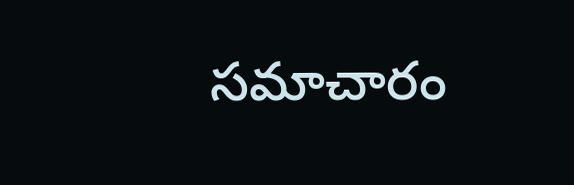సమాచారం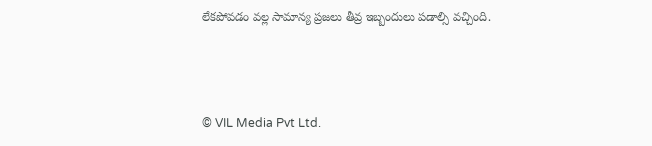లేకపోవడం వల్ల సామాన్య ప్రజలు తీవ్ర ఇబ్బందులు పడాల్సి వచ్చింది.



© VIL Media Pvt Ltd.